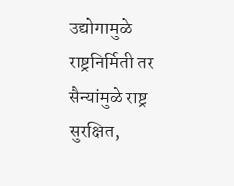उद्योगामुळे राष्ट्रनिर्मिती तर सैन्यांमुळे राष्ट्र सुरक्षित,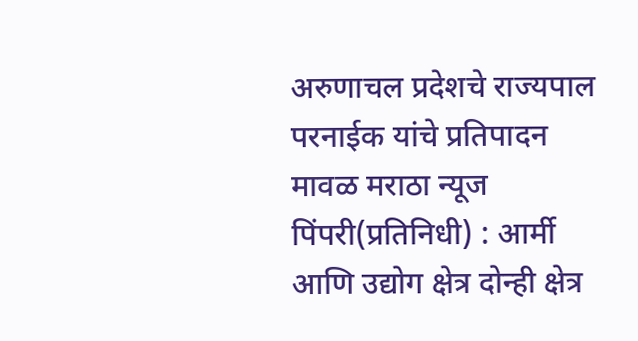अरुणाचल प्रदेशचे राज्यपाल परनाईक यांचे प्रतिपादन
मावळ मराठा न्यूज पिंपरी(प्रतिनिधी) : आर्मी आणि उद्योग क्षेत्र दोन्ही क्षेत्र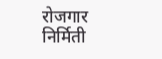रोजगार निर्मिती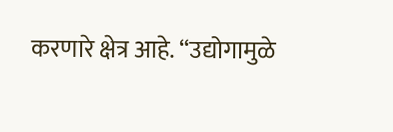करणारे क्षेत्र आहे. “उद्योगामुळे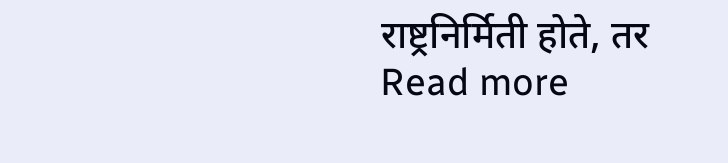राष्ट्रनिर्मिती होते, तर
Read more